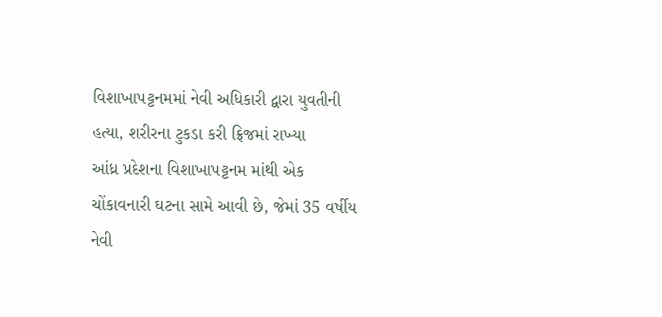વિશાખાપટ્ટનમમાં નેવી અધિકારી દ્વારા યુવતીની હત્યા, શરીરના ટુકડા કરી ફ્રિજમાં રાખ્યા
આંધ્ર પ્રદેશના વિશાખાપટ્ટનમ માંથી એક ચોંકાવનારી ઘટના સામે આવી છે, જેમાં 35 વર્ષીય નેવી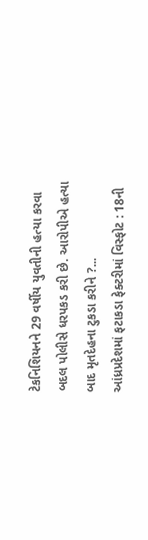ટેકનિશિયનને 29 વર્ષીય યુવતીની હત્યા કરવા બદલ પોલીસે ધરપકડ કરી છે. આરોપીએ હત્યા બાદ મૃતદેહના ટુકડા કરીને ?...
આંધ્રપ્રદેશમાં ફટાકડા ફેક્ટરીમાં વિસ્ફોટ : 18ની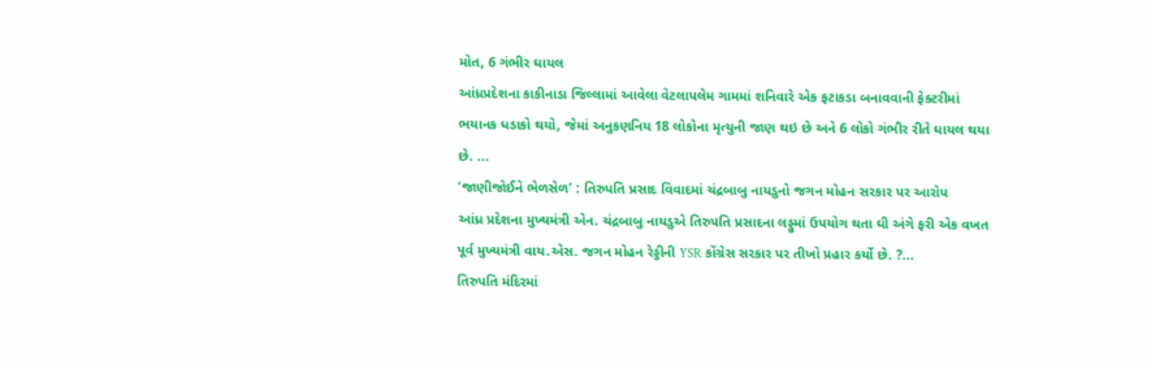મોત, 6 ગંભીર ઘાયલ
આંધ્રપ્રદેશના કાકીનાડા જિલ્લામાં આવેલા વેટલાપલેમ ગામમાં શનિવારે એક ફટાકડા બનાવવાની ફેક્ટરીમાં ભયાનક ધડાકો થયો, જેમાં અનુકણનિય 18 લોકોના મૃત્યુની જાણ થઇ છે અને 6 લોકો ગંભીર રીતે ઘાયલ થયા છે. ...
‘જાણીજોઈને ભેળસેળ’ : તિરુપતિ પ્રસાદ વિવાદમાં ચંદ્રબાબુ નાયડુનો જગન મોહન સરકાર પર આરોપ
આંધ્ર પ્રદેશના મુખ્યમંત્રી એન. ચંદ્રબાબુ નાયડુએ તિરુપતિ પ્રસાદના લડ્ડુમાં ઉપયોગ થતા ઘી અંગે ફરી એક વખત પૂર્વ મુખ્યમંત્રી વાય.એસ. જગન મોહન રેડ્ડીની YSR કોંગ્રેસ સરકાર પર તીખો પ્રહાર કર્યો છે. ?...
તિરુપતિ મંદિરમાં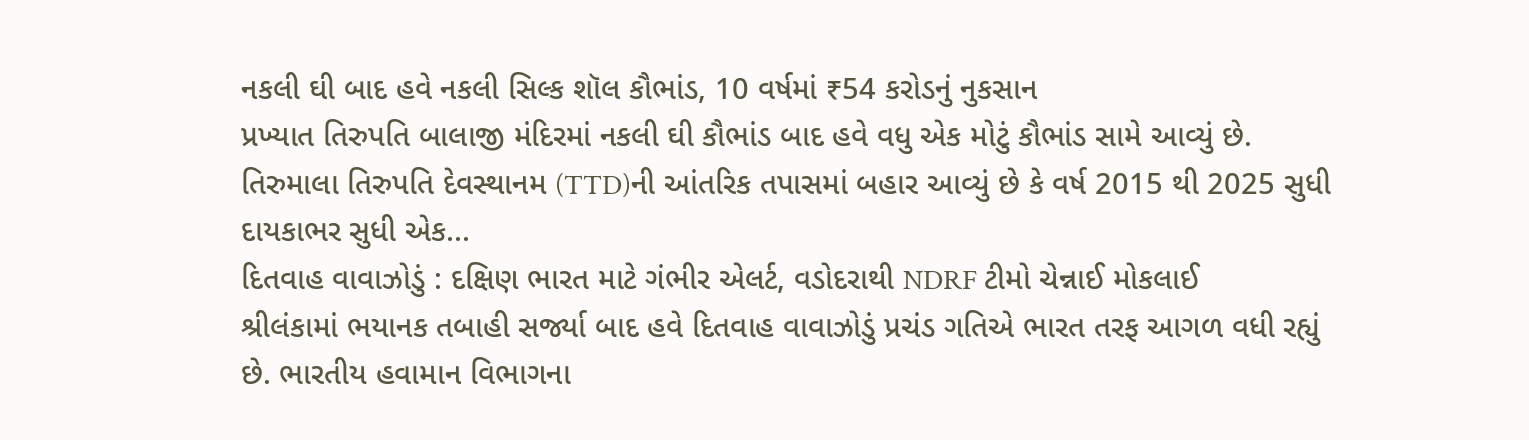નકલી ઘી બાદ હવે નકલી સિલ્ક શૉલ કૌભાંડ, 10 વર્ષમાં ₹54 કરોડનું નુકસાન
પ્રખ્યાત તિરુપતિ બાલાજી મંદિરમાં નકલી ઘી કૌભાંડ બાદ હવે વધુ એક મોટું કૌભાંડ સામે આવ્યું છે. તિરુમાલા તિરુપતિ દેવસ્થાનમ (TTD)ની આંતરિક તપાસમાં બહાર આવ્યું છે કે વર્ષ 2015 થી 2025 સુધી દાયકાભર સુધી એક...
દિતવાહ વાવાઝોડું : દક્ષિણ ભારત માટે ગંભીર એલર્ટ, વડોદરાથી NDRF ટીમો ચેન્નાઈ મોકલાઈ
શ્રીલંકામાં ભયાનક તબાહી સર્જ્યા બાદ હવે દિતવાહ વાવાઝોડું પ્રચંડ ગતિએ ભારત તરફ આગળ વધી રહ્યું છે. ભારતીય હવામાન વિભાગના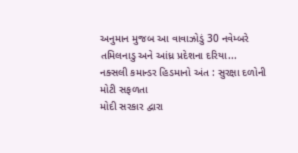અનુમાન મુજબ આ વાવાઝોડું 30 નવેમ્બરે તમિલનાડુ અને આંધ્ર પ્રદેશના દરિયા...
નક્સલી કમાન્ડર હિડમાનો અંત : સુરક્ષા દળોની મોટી સફળતા
મોદી સરકાર દ્વારા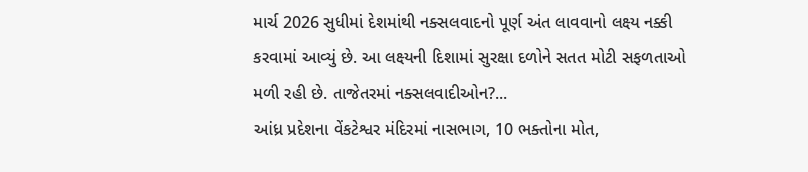માર્ચ 2026 સુધીમાં દેશમાંથી નક્સલવાદનો પૂર્ણ અંત લાવવાનો લક્ષ્ય નક્કી કરવામાં આવ્યું છે. આ લક્ષ્યની દિશામાં સુરક્ષા દળોને સતત મોટી સફળતાઓ મળી રહી છે. તાજેતરમાં નક્સલવાદીઓન?...
આંધ્ર પ્રદેશના વેંકટેશ્વર મંદિરમાં નાસભાગ, 10 ભક્તોના મોત,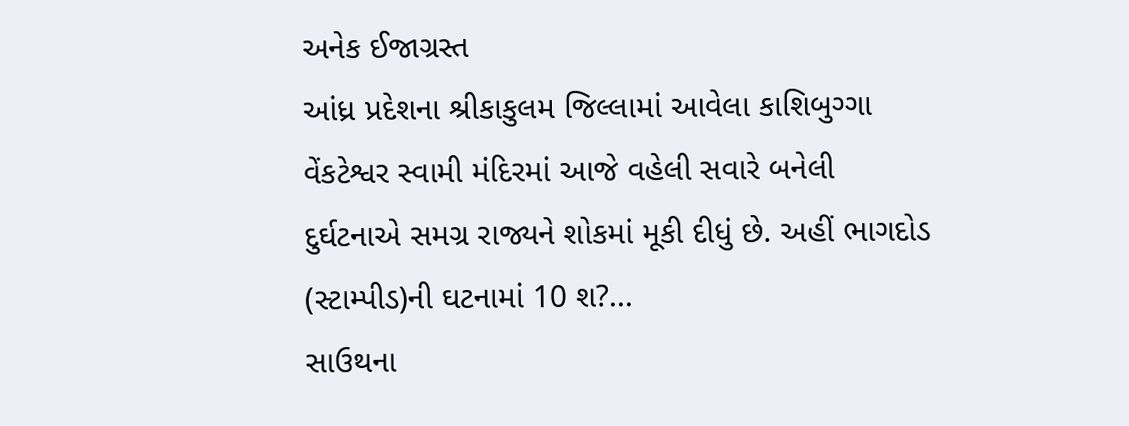અનેક ઈજાગ્રસ્ત
આંધ્ર પ્રદેશના શ્રીકાકુલમ જિલ્લામાં આવેલા કાશિબુગ્ગા વેંકટેશ્વર સ્વામી મંદિરમાં આજે વહેલી સવારે બનેલી દુર્ઘટનાએ સમગ્ર રાજ્યને શોકમાં મૂકી દીધું છે. અહીં ભાગદોડ (સ્ટામ્પીડ)ની ઘટનામાં 10 શ?...
સાઉથના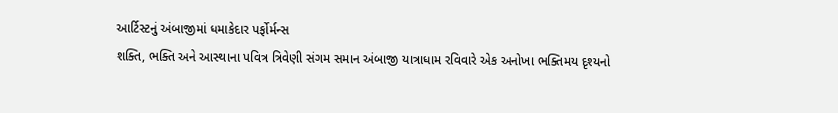આર્ટિસ્ટનું અંબાજીમાં ધમાકેદાર પર્ફોર્મન્સ
શક્તિ, ભક્તિ અને આસ્થાના પવિત્ર ત્રિવેણી સંગમ સમાન અંબાજી યાત્રાધામ રવિવારે એક અનોખા ભક્તિમય દૃશ્યનો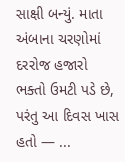સાક્ષી બન્યું. માતા અંબાના ચરણોમાં દરરોજ હજારો ભક્તો ઉમટી પડે છે, પરંતુ આ દિવસ ખાસ હતો — ...